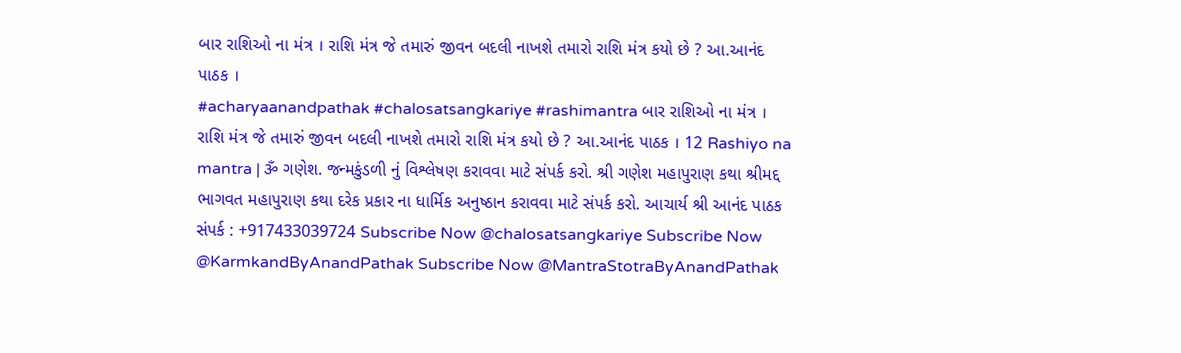બાર રાશિઓ ના મંત્ર । રાશિ મંત્ર જે તમારું જીવન બદલી નાખશે તમારો રાશિ મંત્ર કયો છે ? આ.આનંદ પાઠક ।
#acharyaanandpathak #chalosatsangkariye #rashimantra બાર રાશિઓ ના મંત્ર । રાશિ મંત્ર જે તમારું જીવન બદલી નાખશે તમારો રાશિ મંત્ર કયો છે ? આ.આનંદ પાઠક । 12 Rashiyo na mantra | ૐ ગણેશ. જન્મકુંડળી નું વિશ્લેષણ કરાવવા માટે સંપર્ક કરો. શ્રી ગણેશ મહાપુરાણ કથા શ્રીમદ્દ ભાગવત મહાપુરાણ કથા દરેક પ્રકાર ના ધાર્મિક અનુષ્ઠાન કરાવવા માટે સંપર્ક કરો. આચાર્ય શ્રી આનંદ પાઠક સંપર્ક : +917433039724 Subscribe Now @chalosatsangkariye Subscribe Now @KarmkandByAnandPathak Subscribe Now @MantraStotraByAnandPathak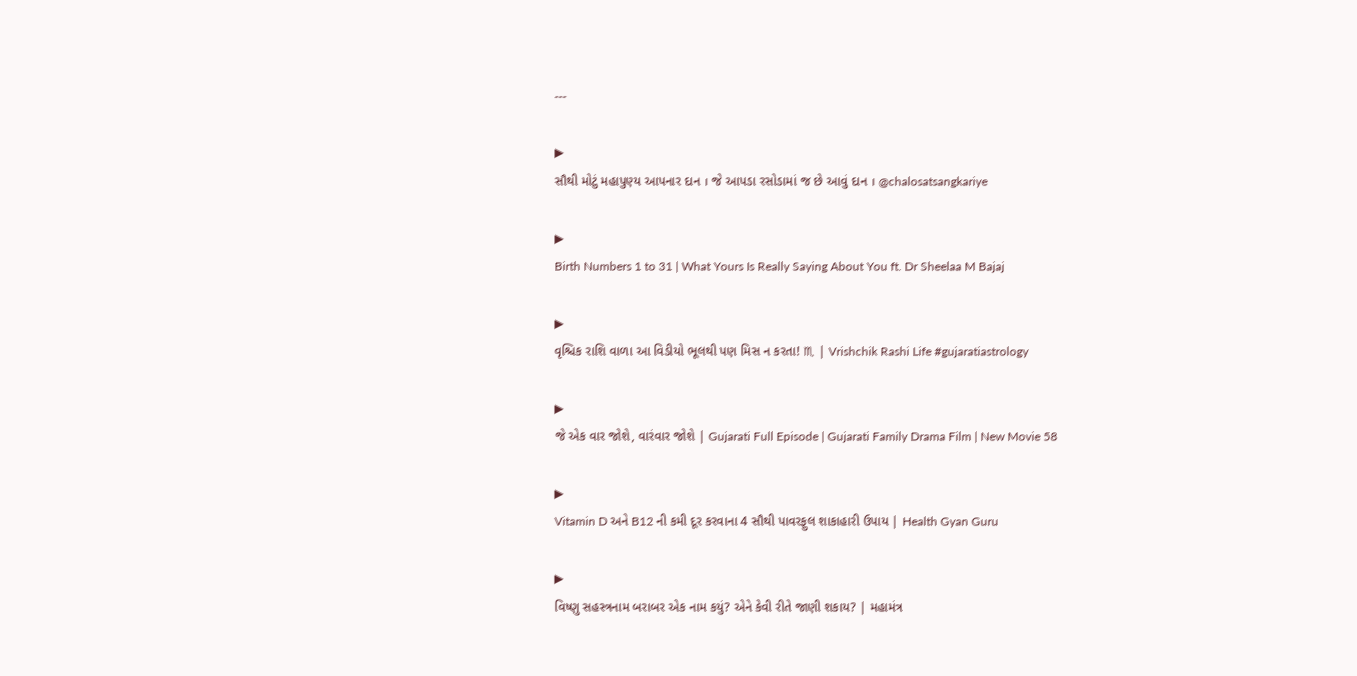---

▶
સૌથી મોટું મહાપુણ્ય આપનાર દાન । જે આપડા રસોડામાં જ છે આવું દાન । @chalosatsangkariye

▶
Birth Numbers 1 to 31 | What Yours Is Really Saying About You ft. Dr Sheelaa M Bajaj

▶
વૃશ્ચિક રાશિ વાળા આ વિડીયો ભૂલથી પણ મિસ ન કરતા! ♏ | Vrishchik Rashi Life #gujaratiastrology

▶
જે એક વાર જોશે, વારંવાર જોશે | Gujarati Full Episode | Gujarati Family Drama Film | New Movie 58

▶
Vitamin D અને B12 ની કમી દૂર કરવાના 4 સૌથી પાવરફુલ શાકાહારી ઉપાય | Health Gyan Guru

▶
વિષ્ણુ સહસ્ત્રનામ બરાબર એક નામ કયું? એને કેવી રીતે જાણી શકાય? | મહામંત્ર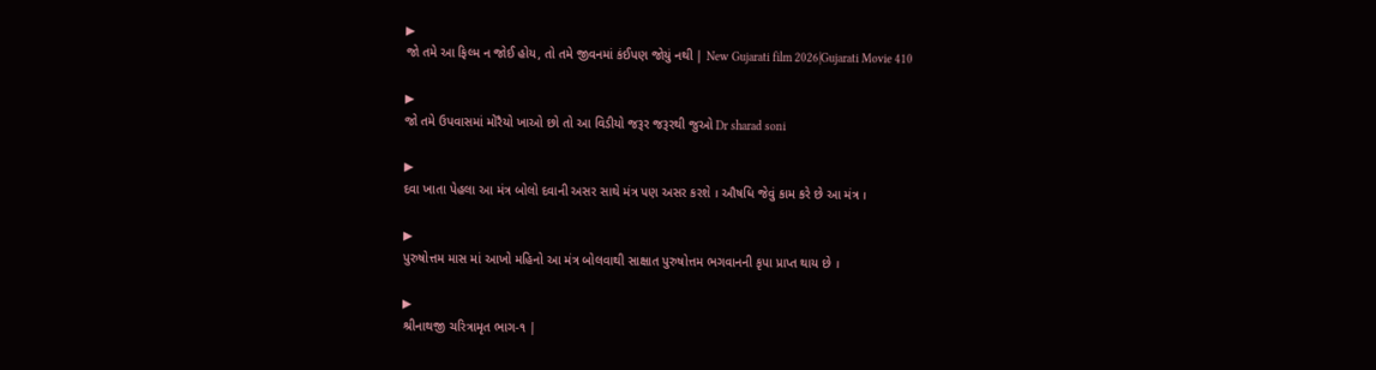▶
જો તમે આ ફિલ્મ ન જોઈ હોય, તો તમે જીવનમાં કંઈપણ જોયું નથી | New Gujarati film 2026|Gujarati Movie 410

▶
જો તમે ઉપવાસમાં મોરૈયો ખાઓ છો તો આ વિડીયો જરૂર જરૂરથી જુઓ Dr sharad soni

▶
દવા ખાતા પેહલા આ મંત્ર બોલો દવાની અસર સાથે મંત્ર પણ અસર કરશે । ઔષધિ જેવું કામ કરે છે આ મંત્ર ।

▶
પુરુષોત્તમ માસ માં આખો મહિનો આ મંત્ર બોલવાથી સાક્ષાત પુરુષોત્તમ ભગવાનની કૃપા પ્રાપ્ત થાય છે ।

▶
શ્રીનાથજી ચરિત્રામૃત ભાગ-૧ |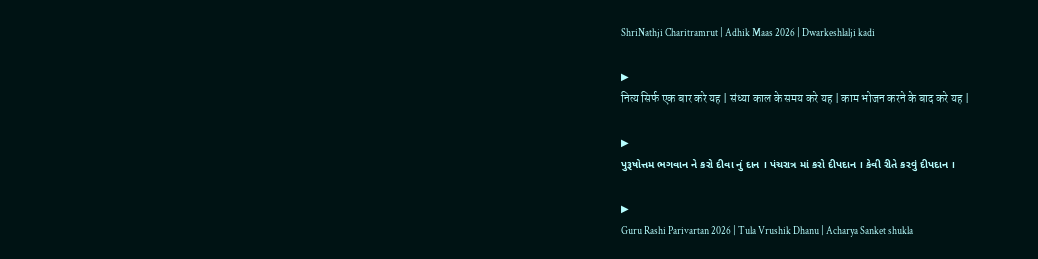ShriNathji Charitramrut | Adhik Maas 2026 | Dwarkeshlalji kadi

▶
नित्य सिर्फ एक बार करे यह | संध्या काल के समय करे यह | काम भोजन करने के बाद करे यह |

▶
પુરૂષોત્તમ ભગવાન ને કરો દીવા નું દાન । પંચરાત્ર માં કરો દીપદાન । કેવી રીતે કરવું દીપદાન ।

▶
Guru Rashi Parivartan 2026 | Tula Vrushik Dhanu | Acharya Sanket shukla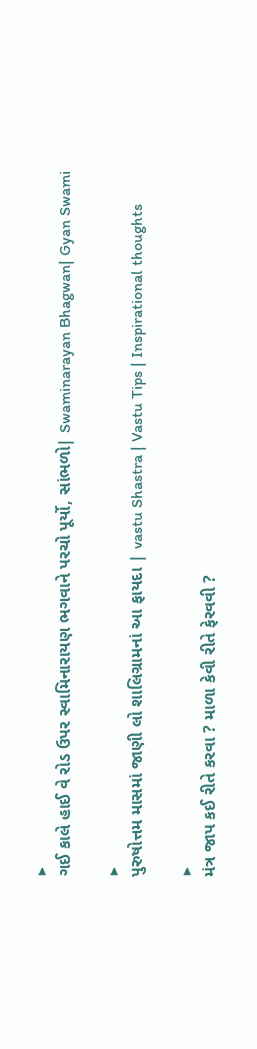▶
ગઈ કાલે હાઈ વે રોડ ઉપર સ્વામિનારાયણ ભગવાને પરચો પૂર્યો, સાંભળો| Swaminarayan Bhagwan| Gyan Swami

▶
પુરુષોત્તમ માસમાં જાણી લો શાલિગ્રામનાં આ ફાયદા | vastu Shastra | Vastu Tips | Inspirational thoughts

▶
મંત્ર જાપ કઈ રીતે કરવા ? માળા કેવી રીતે ફેરવવી ?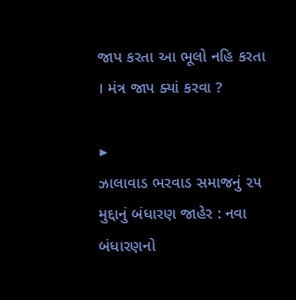જાપ કરતા આ ભૂલો નહિ કરતા । મંત્ર જાપ ક્યાં કરવા ?

▶
ઝાલાવાડ ભરવાડ સમાજનું ૨૫ મુદ્દાનું બંધારણ જાહેર : નવા બંધારણનો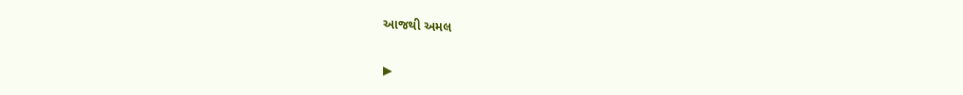આજથી અમલ

▶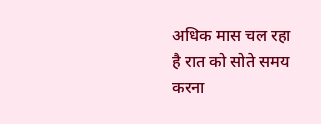अधिक मास चल रहा है रात को सोते समय करना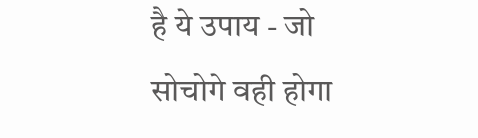है ये उपाय - जो सोचोगे वही होगा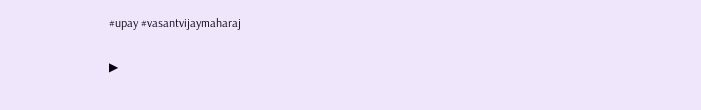#upay #vasantvijaymaharaj

▶